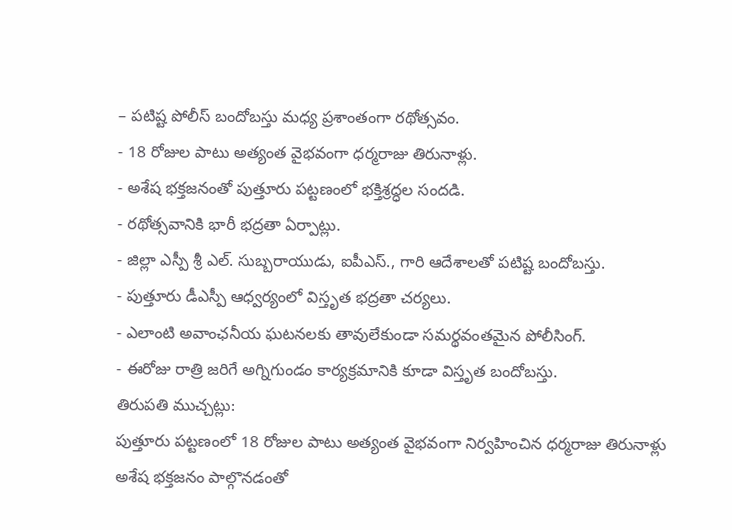– పటిష్ట పోలీస్ బందోబస్తు మధ్య ప్రశాంతంగా రథోత్సవం.
- 18 రోజుల పాటు అత్యంత వైభవంగా ధర్మరాజు తిరునాళ్లు.
- అశేష భక్తజనంతో పుత్తూరు పట్టణంలో భక్తిశ్రద్ధల సందడి.
- రథోత్సవానికి భారీ భద్రతా ఏర్పాట్లు.
- జిల్లా ఎస్పీ శ్రీ ఎల్. సుబ్బరాయుడు, ఐపీఎస్., గారి ఆదేశాలతో పటిష్ట బందోబస్తు.
- పుత్తూరు డీఎస్పీ ఆధ్వర్యంలో విస్తృత భద్రతా చర్యలు.
- ఎలాంటి అవాంఛనీయ ఘటనలకు తావులేకుండా సమర్థవంతమైన పోలీసింగ్.
- ఈరోజు రాత్రి జరిగే అగ్నిగుండం కార్యక్రమానికి కూడా విస్తృత బందోబస్తు.
తిరుపతి ముచ్చట్లు:
పుత్తూరు పట్టణంలో 18 రోజుల పాటు అత్యంత వైభవంగా నిర్వహించిన ధర్మరాజు తిరునాళ్లు అశేష భక్తజనం పాల్గొనడంతో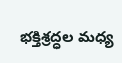భక్తిశ్రద్ధల మధ్య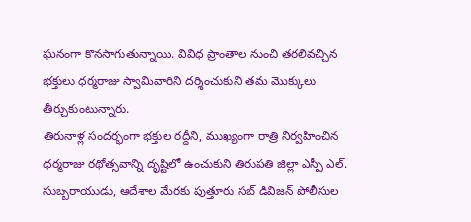ఘనంగా కొనసాగుతున్నాయి. వివిధ ప్రాంతాల నుంచి తరలివచ్చిన భక్తులు ధర్మరాజు స్వామివారిని దర్శించుకుని తమ మొక్కులు తీర్చుకుంటున్నారు.
తిరునాళ్ల సందర్భంగా భక్తుల రద్దీని, ముఖ్యంగా రాత్రి నిర్వహించిన ధర్మరాజు రథోత్సవాన్ని దృష్టిలో ఉంచుకుని తిరుపతి జిల్లా ఎస్పీ ఎల్. సుబ్బరాయుడు, ఆదేశాల మేరకు పుత్తూరు సబ్ డివిజన్ పోలీసుల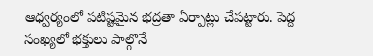ఆధ్వర్యంలో పటిష్టమైన భద్రతా ఏర్పాట్లు చేపట్టారు. పెద్ద సంఖ్యలో భక్తులు పాల్గొనే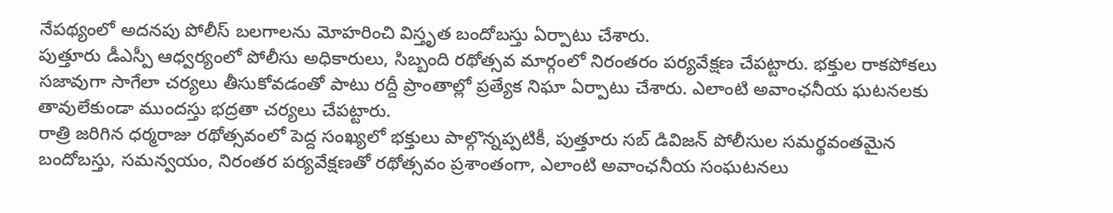నేపథ్యంలో అదనపు పోలీస్ బలగాలను మోహరించి విస్తృత బందోబస్తు ఏర్పాటు చేశారు.
పుత్తూరు డీఎస్పీ ఆధ్వర్యంలో పోలీసు అధికారులు, సిబ్బంది రథోత్సవ మార్గంలో నిరంతరం పర్యవేక్షణ చేపట్టారు. భక్తుల రాకపోకలు సజావుగా సాగేలా చర్యలు తీసుకోవడంతో పాటు రద్దీ ప్రాంతాల్లో ప్రత్యేక నిఘా ఏర్పాటు చేశారు. ఎలాంటి అవాంఛనీయ ఘటనలకు తావులేకుండా ముందస్తు భద్రతా చర్యలు చేపట్టారు.
రాత్రి జరిగిన ధర్మరాజు రథోత్సవంలో పెద్ద సంఖ్యలో భక్తులు పాల్గొన్నప్పటికీ, పుత్తూరు సబ్ డివిజన్ పోలీసుల సమర్థవంతమైన బందోబస్తు, సమన్వయం, నిరంతర పర్యవేక్షణతో రథోత్సవం ప్రశాంతంగా, ఎలాంటి అవాంఛనీయ సంఘటనలు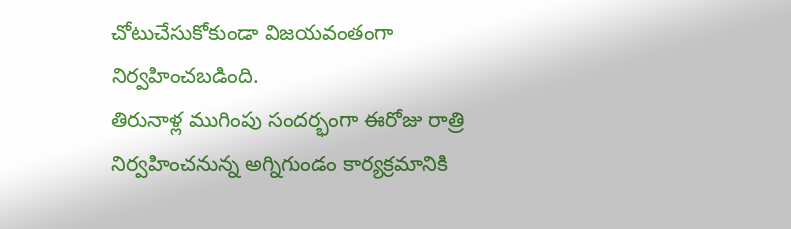చోటుచేసుకోకుండా విజయవంతంగా నిర్వహించబడింది.
తిరునాళ్ల ముగింపు సందర్భంగా ఈరోజు రాత్రి నిర్వహించనున్న అగ్నిగుండం కార్యక్రమానికి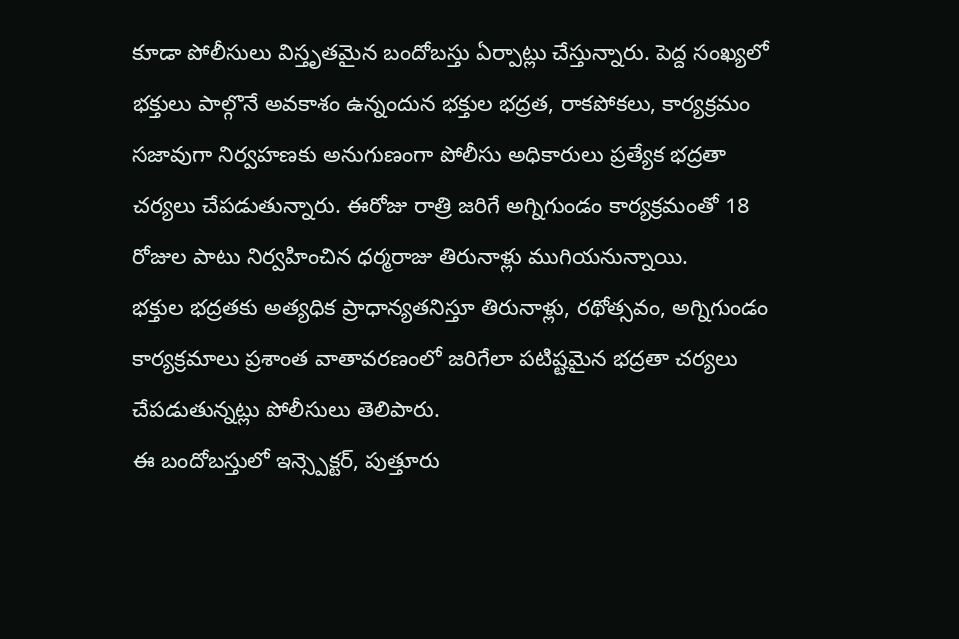కూడా పోలీసులు విస్తృతమైన బందోబస్తు ఏర్పాట్లు చేస్తున్నారు. పెద్ద సంఖ్యలో భక్తులు పాల్గొనే అవకాశం ఉన్నందున భక్తుల భద్రత, రాకపోకలు, కార్యక్రమం సజావుగా నిర్వహణకు అనుగుణంగా పోలీసు అధికారులు ప్రత్యేక భద్రతా చర్యలు చేపడుతున్నారు. ఈరోజు రాత్రి జరిగే అగ్నిగుండం కార్యక్రమంతో 18 రోజుల పాటు నిర్వహించిన ధర్మరాజు తిరునాళ్లు ముగియనున్నాయి.
భక్తుల భద్రతకు అత్యధిక ప్రాధాన్యతనిస్తూ తిరునాళ్లు, రథోత్సవం, అగ్నిగుండం కార్యక్రమాలు ప్రశాంత వాతావరణంలో జరిగేలా పటిష్టమైన భద్రతా చర్యలు చేపడుతున్నట్లు పోలీసులు తెలిపారు.
ఈ బందోబస్తులో ఇన్స్పెక్టర్, పుత్తూరు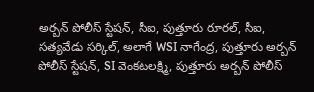అర్బన్ పోలీస్ స్టేషన్, సీఐ, పుత్తూరు రూరల్, సీఐ, సత్యవేడు సర్కిల్, అలాగే WSI నాగేంద్ర, పుత్తూరు అర్బన్ పోలీస్ స్టేషన్, SI వెంకటలక్ష్మి, పుత్తూరు అర్బన్ పోలీస్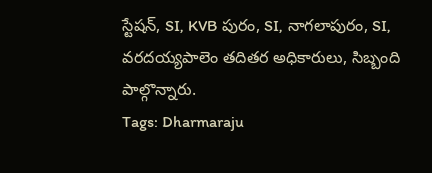స్టేషన్, SI, KVB పురం, SI, నాగలాపురం, SI, వరదయ్యపాలెం తదితర అధికారులు, సిబ్బంది పాల్గొన్నారు.
Tags: Dharmaraju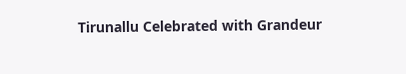Tirunallu Celebrated with Grandeur